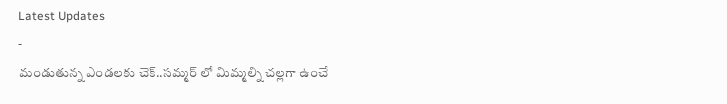Latest Updates
-
మండుతున్న ఎండలకు చెక్..సమ్మర్ లో మిమ్మల్ని చల్లగా ఉంచే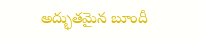అద్భుతమైన బూందీ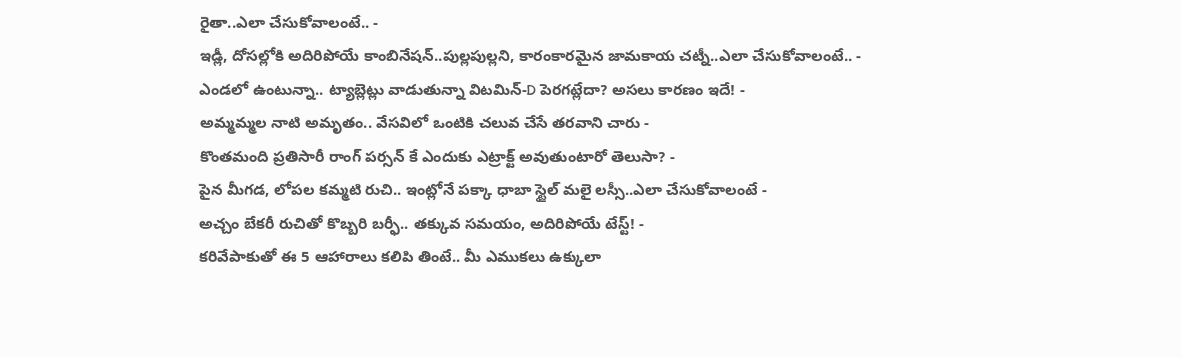రైతా..ఎలా చేసుకోవాలంటే.. -
ఇడ్లీ, దోసల్లోకి అదిరిపోయే కాంబినేషన్..పుల్లపుల్లని, కారంకారమైన జామకాయ చట్నీ..ఎలా చేసుకోవాలంటే.. -
ఎండలో ఉంటున్నా.. ట్యాబ్లెట్లు వాడుతున్నా విటమిన్-D పెరగట్లేదా? అసలు కారణం ఇదే! -
అమ్మమ్మల నాటి అమృతం.. వేసవిలో ఒంటికి చలువ చేసే తరవాని చారు -
కొంతమంది ప్రతిసారీ రాంగ్ పర్సన్ కే ఎందుకు ఎట్రాక్ట్ అవుతుంటారో తెలుసా? -
పైన మీగడ, లోపల కమ్మటి రుచి.. ఇంట్లోనే పక్కా ధాబా స్టైల్ మలై లస్సీ..ఎలా చేసుకోవాలంటే -
అచ్చం బేకరీ రుచితో కొబ్బరి బర్ఫీ.. తక్కువ సమయం, అదిరిపోయే టేస్ట్! -
కరివేపాకుతో ఈ 5 ఆహారాలు కలిపి తింటే.. మీ ఎముకలు ఉక్కులా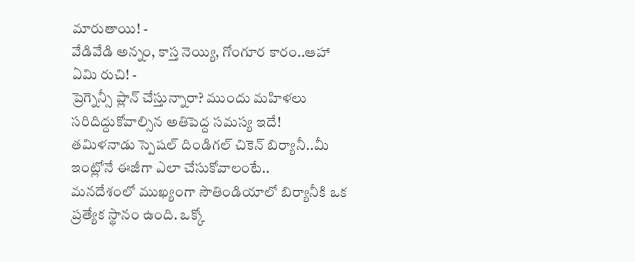మారుతాయి! -
వేడివేడి అన్నం, కాస్త నెయ్యి, గోంగూర కారం..ఆహా ఏమి రుచి! -
ప్రెగ్నెన్సీ ప్లాన్ చేస్తున్నారా? ముందు మహిళలు సరిదిద్దుకోవాల్సిన అతిపెద్ద సమస్య ఇదే!
తమిళనాడు స్పెషల్ దిండిగల్ చికెన్ బిర్యానీ..మీ ఇంట్లోనే ఈజీగా ఎలా చేసుకోవాలంటే..
మనదేశంలో ముఖ్యంగా సౌతిండియాలో బిర్యానీకి ఒక ప్రత్యేక స్థానం ఉంది. ఒక్కో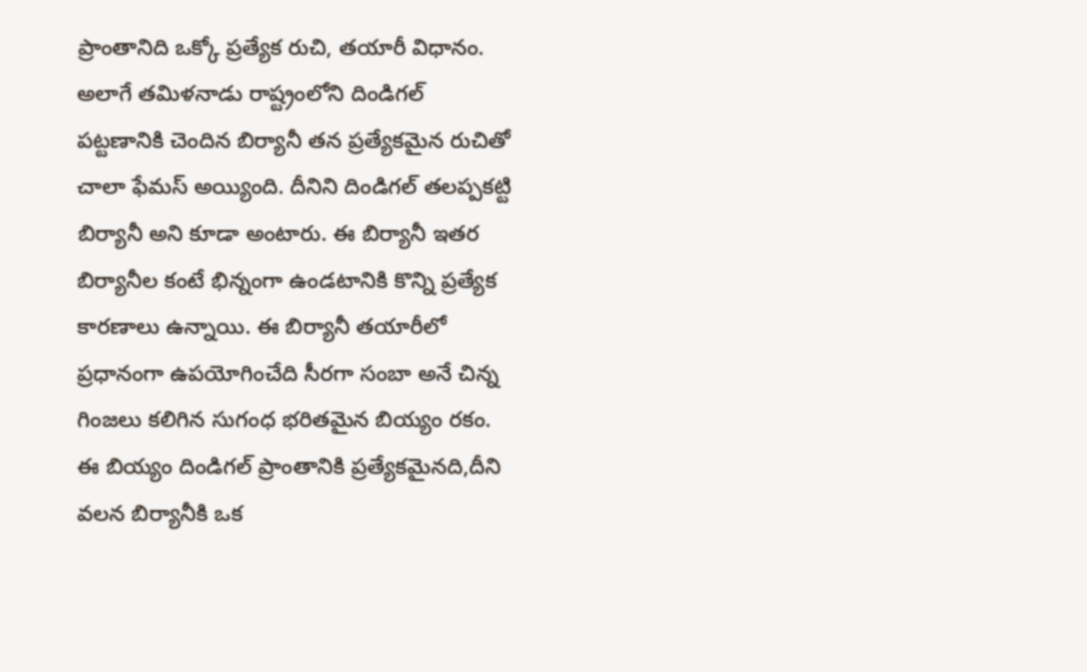ప్రాంతానిది ఒక్కో ప్రత్యేక రుచి, తయారీ విధానం. అలాగే తమిళనాడు రాష్ట్రంలోని దిండిగల్ పట్టణానికి చెందిన బిర్యానీ తన ప్రత్యేకమైన రుచితో చాలా ఫేమస్ అయ్యింది. దీనిని దిండిగల్ తలప్పకట్టి బిర్యానీ అని కూడా అంటారు. ఈ బిర్యానీ ఇతర బిర్యానీల కంటే భిన్నంగా ఉండటానికి కొన్ని ప్రత్యేక కారణాలు ఉన్నాయి. ఈ బిర్యానీ తయారీలో ప్రధానంగా ఉపయోగించేది సీరగా సంబా అనే చిన్న గింజలు కలిగిన సుగంధ భరితమైన బియ్యం రకం. ఈ బియ్యం దిండిగల్ ప్రాంతానికి ప్రత్యేకమైనది,దీని వలన బిర్యానీకి ఒక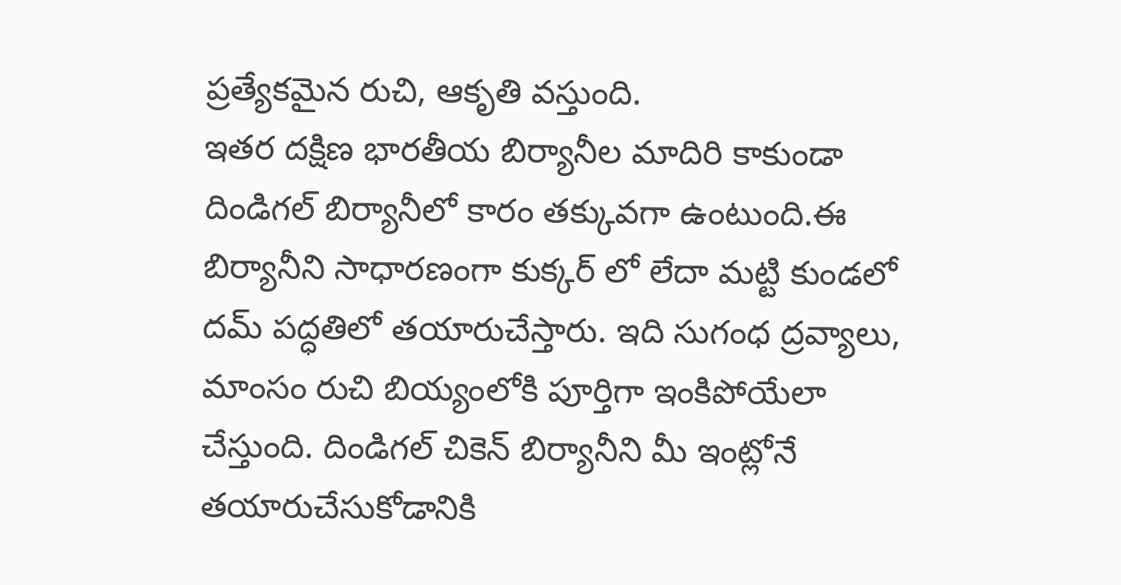ప్రత్యేకమైన రుచి, ఆకృతి వస్తుంది.
ఇతర దక్షిణ భారతీయ బిర్యానీల మాదిరి కాకుండా దిండిగల్ బిర్యానీలో కారం తక్కువగా ఉంటుంది.ఈ బిర్యానీని సాధారణంగా కుక్కర్ లో లేదా మట్టి కుండలో దమ్ పద్ధతిలో తయారుచేస్తారు. ఇది సుగంధ ద్రవ్యాలు, మాంసం రుచి బియ్యంలోకి పూర్తిగా ఇంకిపోయేలా చేస్తుంది. దిండిగల్ చికెన్ బిర్యానీని మీ ఇంట్లోనే తయారుచేసుకోడానికి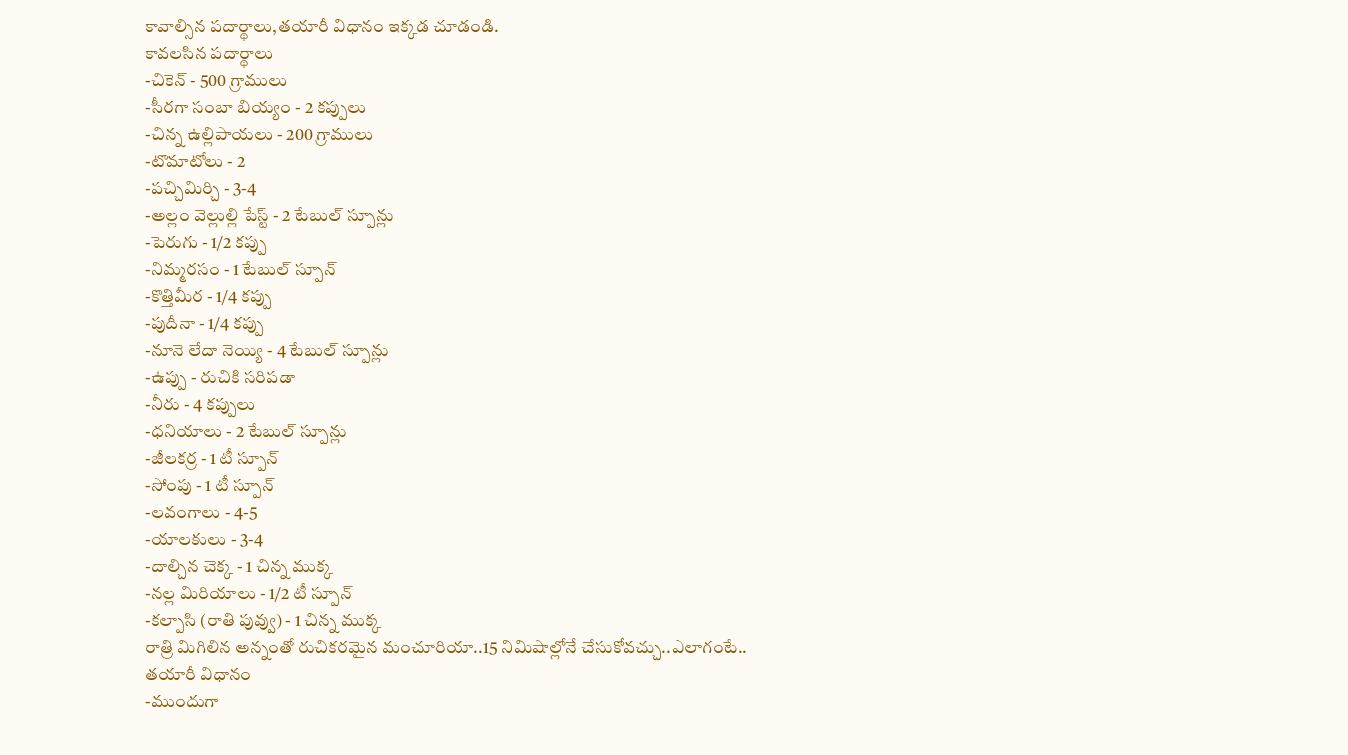కావాల్సిన పదార్థాలు,తయారీ విధానం ఇక్కడ చూడండి.
కావలసిన పదార్థాలు
-చికెన్ - 500 గ్రాములు
-సీరగా సంబా బియ్యం - 2 కప్పులు
-చిన్న ఉల్లిపాయలు - 200 గ్రాములు
-టొమాటోలు - 2
-పచ్చిమిర్చి - 3-4
-అల్లం వెల్లుల్లి పేస్ట్ - 2 టేబుల్ స్పూన్లు
-పెరుగు - 1/2 కప్పు
-నిమ్మరసం - 1 టేబుల్ స్పూన్
-కొత్తిమీర - 1/4 కప్పు
-పుదీనా - 1/4 కప్పు
-నూనె లేదా నెయ్యి - 4 టేబుల్ స్పూన్లు
-ఉప్పు - రుచికి సరిపడా
-నీరు - 4 కప్పులు
-ధనియాలు - 2 టేబుల్ స్పూన్లు
-జీలకర్ర - 1 టీ స్పూన్
-సోంపు - 1 టీ స్పూన్
-లవంగాలు - 4-5
-యాలకులు - 3-4
-దాల్చిన చెక్క - 1 చిన్న ముక్క
-నల్ల మిరియాలు - 1/2 టీ స్పూన్
-కల్పాసి (రాతి పువ్వు) - 1 చిన్న ముక్క
రాత్రి మిగిలిన అన్నంతో రుచికరమైన మంచూరియా..15 నిమిషాల్లోనే చేసుకోవచ్చు..ఎలాగంటే..
తయారీ విధానం
-ముందుగా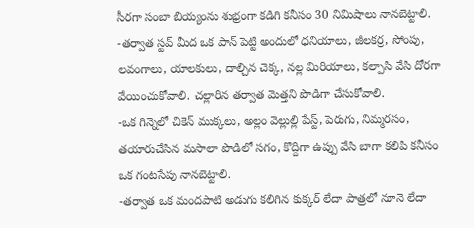సీరగా సంబా బియ్యంను శుభ్రంగా కడిగి కనీసం 30 నిమిషాలు నానబెట్టాలి.
-తర్వాత స్టవ్ మీద ఒక పాన్ పెట్టి అందులో ధనియాలు, జీలకర్ర, సోంపు, లవంగాలు, యాలకులు, దాల్చిన చెక్క, నల్ల మిరియాలు, కల్పాసి వేసి దోరగా వేయించుకోవాలి. చల్లారిన తర్వాత మెత్తని పొడిగా చేసుకోవాలి.
-ఒక గిన్నెలో చికెన్ ముక్కలు, అల్లం వెల్లుల్లి పేస్ట్, పెరుగు, నిమ్మరసం, తయారుచేసిన మసాలా పొడిలో సగం, కొద్దిగా ఉప్పు వేసి బాగా కలిపి కనీసం ఒక గంటసేపు నానబెట్టాలి.
-తర్వాత ఒక మందపాటి అడుగు కలిగిన కుక్కర్ లేదా పాత్రలో నూనె లేదా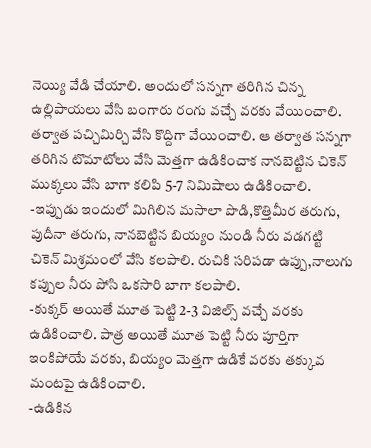నెయ్యి వేడి చేయాలి. అందులో సన్నగా తరిగిన చిన్న ఉల్లిపాయలు వేసి బంగారు రంగు వచ్చే వరకు వేయించాలి. తర్వాత పచ్చిమిర్చి వేసి కొద్దిగా వేయించాలి. ఆ తర్వాత సన్నగా తరిగిన టొమాటోలు వేసి మెత్తగా ఉడికించాక నానబెట్టిన చికెన్ ముక్కలు వేసి బాగా కలిపి 5-7 నిమిషాలు ఉడికించాలి.
-ఇప్పుడు ఇందులో మిగిలిన మసాలా పొడి,కొత్తిమీర తరుగు, పుదీనా తరుగు, నానబెట్టిన బియ్యం నుండి నీరు వడగట్టి చికెన్ మిశ్రమంలో వేసి కలపాలి. రుచికి సరిపడా ఉప్పు,నాలుగు కప్పుల నీరు పోసి ఒకసారి బాగా కలపాలి.
-కుక్కర్ అయితే మూత పెట్టి 2-3 విజిల్స్ వచ్చే వరకు ఉడికించాలి. పాత్ర అయితే మూత పెట్టి నీరు పూర్తిగా ఇంకిపోయే వరకు, బియ్యం మెత్తగా ఉడికే వరకు తక్కువ మంటపై ఉడికించాలి.
-ఉడికిన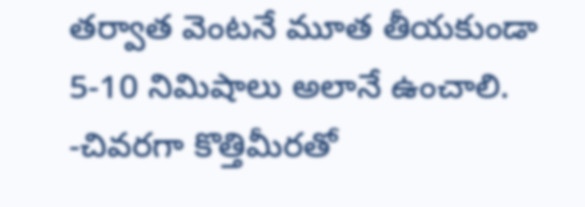తర్వాత వెంటనే మూత తీయకుండా 5-10 నిమిషాలు అలానే ఉంచాలి.
-చివరగా కొత్తిమీరతో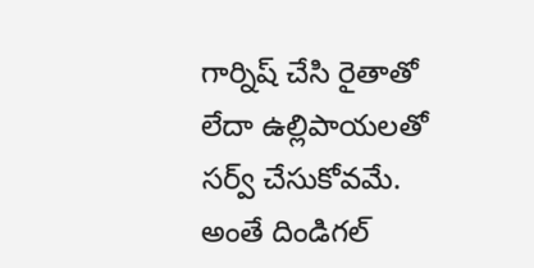గార్నిష్ చేసి రైతాతో లేదా ఉల్లిపాయలతో సర్వ్ చేసుకోవమే. అంతే దిండిగల్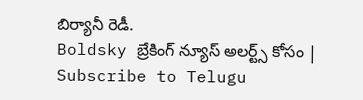బిర్యానీ రెడీ.
Boldsky బ్రేకింగ్ న్యూస్ అలర్ట్స్ కోసం | Subscribe to Telugu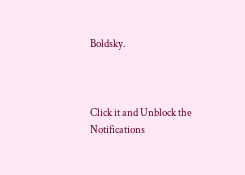Boldsky.



Click it and Unblock the Notifications